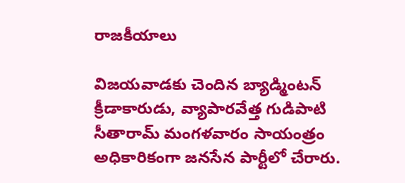రాజకీయాలు

విజయవాడకు చెందిన బ్యాడ్మింటన్ క్రీడాకారుడు, వ్యాపారవేత్త గుడిపాటి సీతారామ్ మంగళవారం సాయంత్రం అధికారికంగా జనసేన పార్టీలో చేరారు.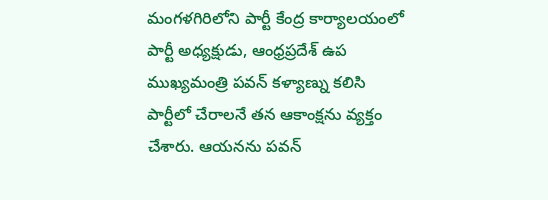మంగళగిరిలోని పార్టీ కేంద్ర కార్యాలయంలో పార్టీ అధ్యక్షుడు, ఆంధ్రప్రదేశ్ ఉప ముఖ్యమంత్రి పవన్ కళ్యాణ్ను కలిసి పార్టీలో చేరాలనే తన ఆకాంక్షను వ్యక్తం చేశారు. ఆయనను పవన్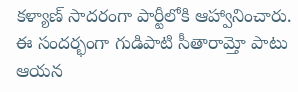కళ్యాణ్ సాదరంగా పార్టీలోకి ఆహ్వానించారు.
ఈ సందర్భంగా గుడిపాటి సీతారామ్తో పాటు ఆయన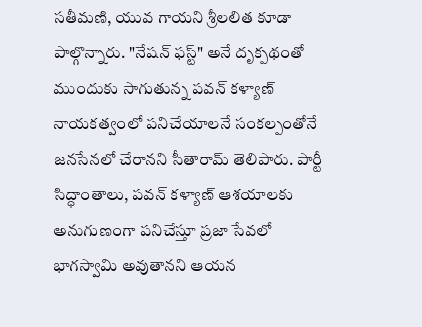సతీమణి, యువ గాయని శ్రీలలిత కూడా పాల్గొన్నారు. "నేషన్ ఫస్ట్" అనే దృక్పథంతో ముందుకు సాగుతున్న పవన్ కళ్యాణ్ నాయకత్వంలో పనిచేయాలనే సంకల్పంతోనే జనసేనలో చేరానని సీతారామ్ తెలిపారు. పార్టీ సిద్ధాంతాలు, పవన్ కళ్యాణ్ ఆశయాలకు అనుగుణంగా పనిచేస్తూ ప్రజా సేవలో భాగస్వామి అవుతానని ఆయన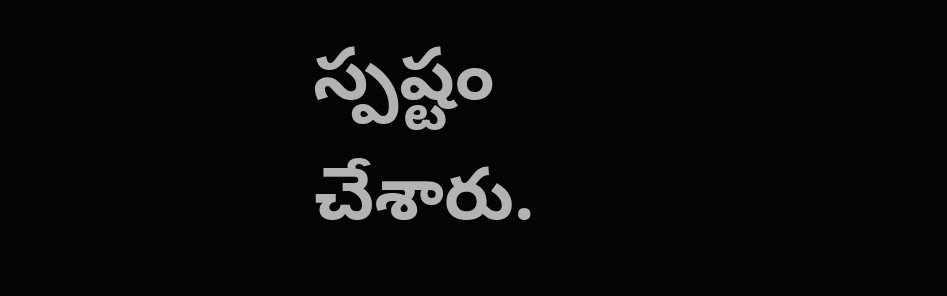స్పష్టం చేశారు.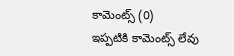కామెంట్స్ (0)
ఇప్పటికి కామెంట్స్ లేవు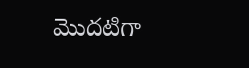మొదటిగా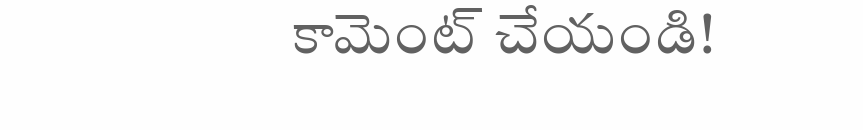కామెంట్ చేయండి!